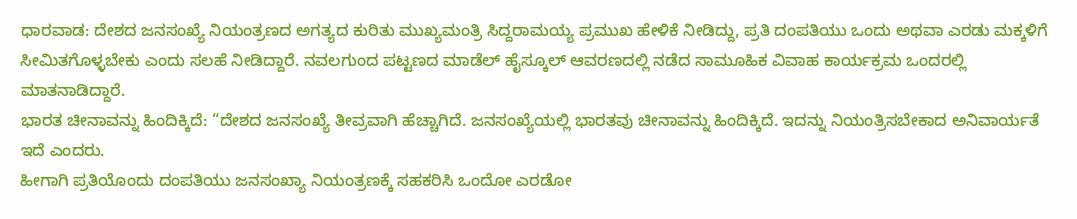ಧಾರವಾಡ: ದೇಶದ ಜನಸಂಖ್ಯೆ ನಿಯಂತ್ರಣದ ಅಗತ್ಯದ ಕುರಿತು ಮುಖ್ಯಮಂತ್ರಿ ಸಿದ್ದರಾಮಯ್ಯ ಪ್ರಮುಖ ಹೇಳಿಕೆ ನೀಡಿದ್ದು, ಪ್ರತಿ ದಂಪತಿಯು ಒಂದು ಅಥವಾ ಎರಡು ಮಕ್ಕಳಿಗೆ ಸೀಮಿತಗೊಳ್ಳಬೇಕು ಎಂದು ಸಲಹೆ ನೀಡಿದ್ದಾರೆ. ನವಲಗುಂದ ಪಟ್ಟಣದ ಮಾಡೆಲ್ ಹೈಸ್ಕೂಲ್ ಆವರಣದಲ್ಲಿ ನಡೆದ ಸಾಮೂಹಿಕ ವಿವಾಹ ಕಾರ್ಯಕ್ರಮ ಒಂದರಲ್ಲಿ ಮಾತನಾಡಿದ್ದಾರೆ.
ಭಾರತ ಚೀನಾವನ್ನು ಹಿಂದಿಕ್ಕಿದೆ: “ದೇಶದ ಜನಸಂಖ್ಯೆ ತೀವ್ರವಾಗಿ ಹೆಚ್ಚಾಗಿದೆ. ಜನಸಂಖ್ಯೆಯಲ್ಲಿ ಭಾರತವು ಚೀನಾವನ್ನು ಹಿಂದಿಕ್ಕಿದೆ. ಇದನ್ನು ನಿಯಂತ್ರಿಸಬೇಕಾದ ಅನಿವಾರ್ಯತೆ ಇದೆ ಎಂದರು.
ಹೀಗಾಗಿ ಪ್ರತಿಯೊಂದು ದಂಪತಿಯು ಜನಸಂಖ್ಯಾ ನಿಯಂತ್ರಣಕ್ಕೆ ಸಹಕರಿಸಿ ಒಂದೋ ಎರಡೋ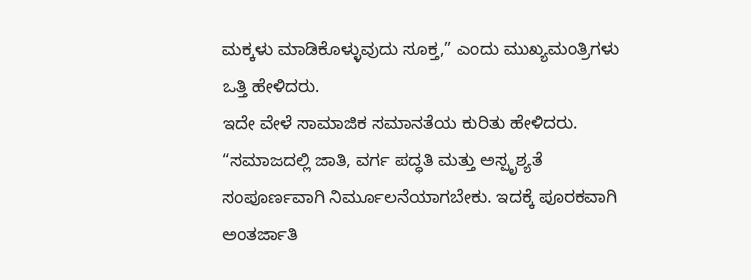ಮಕ್ಕಳು ಮಾಡಿಕೊಳ್ಳುವುದು ಸೂಕ್ತ,” ಎಂದು ಮುಖ್ಯಮಂತ್ರಿಗಳು ಒತ್ತಿ ಹೇಳಿದರು.
ಇದೇ ವೇಳೆ ಸಾಮಾಜಿಕ ಸಮಾನತೆಯ ಕುರಿತು ಹೇಳಿದರು. “ಸಮಾಜದಲ್ಲಿ ಜಾತಿ, ವರ್ಗ ಪದ್ಧತಿ ಮತ್ತು ಅಸ್ಪೃಶ್ಯತೆ ಸಂಪೂರ್ಣವಾಗಿ ನಿರ್ಮೂಲನೆಯಾಗಬೇಕು. ಇದಕ್ಕೆ ಪೂರಕವಾಗಿ ಅಂತರ್ಜಾತಿ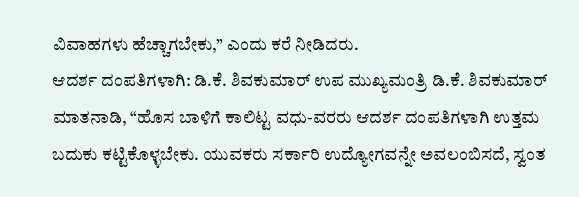ವಿವಾಹಗಳು ಹೆಚ್ಚಾಗಬೇಕು,” ಎಂದು ಕರೆ ನೀಡಿದರು.
ಆದರ್ಶ ದಂಪತಿಗಳಾಗಿ: ಡಿ.ಕೆ. ಶಿವಕುಮಾರ್ ಉಪ ಮುಖ್ಯಮಂತ್ರಿ ಡಿ.ಕೆ. ಶಿವಕುಮಾರ್ ಮಾತನಾಡಿ, “ಹೊಸ ಬಾಳಿಗೆ ಕಾಲಿಟ್ಟ ವಧು-ವರರು ಆದರ್ಶ ದಂಪತಿಗಳಾಗಿ ಉತ್ತಮ ಬದುಕು ಕಟ್ಟಿಕೊಳ್ಳಬೇಕು. ಯುವಕರು ಸರ್ಕಾರಿ ಉದ್ಯೋಗವನ್ನೇ ಅವಲಂಬಿಸದೆ, ಸ್ವಂತ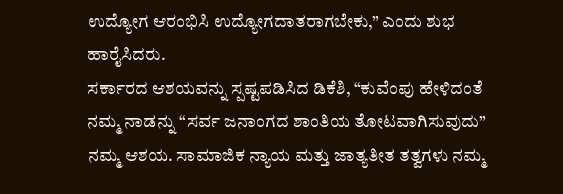ಉದ್ಯೋಗ ಆರಂಭಿಸಿ ಉದ್ಯೋಗದಾತರಾಗಬೇಕು,” ಎಂದು ಶುಭ ಹಾರೈಸಿದರು.
ಸರ್ಕಾರದ ಆಶಯವನ್ನು ಸ್ಪಷ್ಟಪಡಿಸಿದ ಡಿಕೆಶಿ, “ಕುವೆಂಪು ಹೇಳಿದಂತೆ ನಮ್ಮ ನಾಡನ್ನು “ಸರ್ವ ಜನಾಂಗದ ಶಾಂತಿಯ ತೋಟವಾಗಿಸುವುದು” ನಮ್ಮ ಆಶಯ. ಸಾಮಾಜಿಕ ನ್ಯಾಯ ಮತ್ತು ಜಾತ್ಯತೀತ ತತ್ವಗಳು ನಮ್ಮ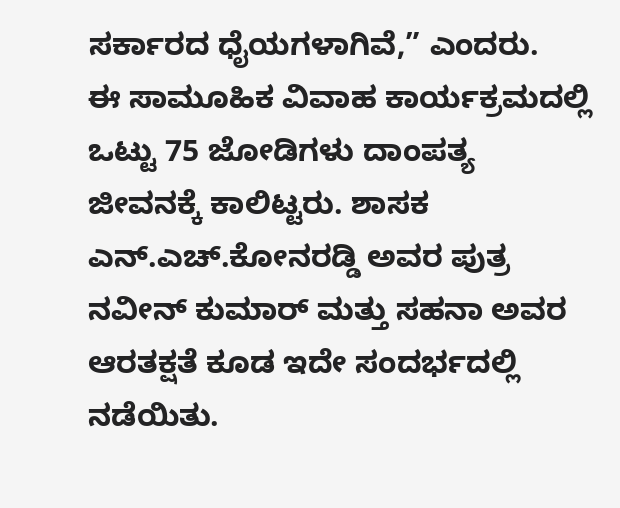ಸರ್ಕಾರದ ಧೈಯಗಳಾಗಿವೆ,” ಎಂದರು.
ಈ ಸಾಮೂಹಿಕ ವಿವಾಹ ಕಾರ್ಯಕ್ರಮದಲ್ಲಿ ಒಟ್ಟು 75 ಜೋಡಿಗಳು ದಾಂಪತ್ಯ ಜೀವನಕ್ಕೆ ಕಾಲಿಟ್ಟರು. ಶಾಸಕ ಎನ್.ಎಚ್.ಕೋನರಡ್ಡಿ ಅವರ ಪುತ್ರ ನವೀನ್ ಕುಮಾರ್ ಮತ್ತು ಸಹನಾ ಅವರ ಆರತಕ್ಷತೆ ಕೂಡ ಇದೇ ಸಂದರ್ಭದಲ್ಲಿ ನಡೆಯಿತು.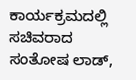ಕಾರ್ಯಕ್ರಮದಲ್ಲಿ ಸಚಿವರಾದ ಸಂತೋಷ ಲಾಡ್,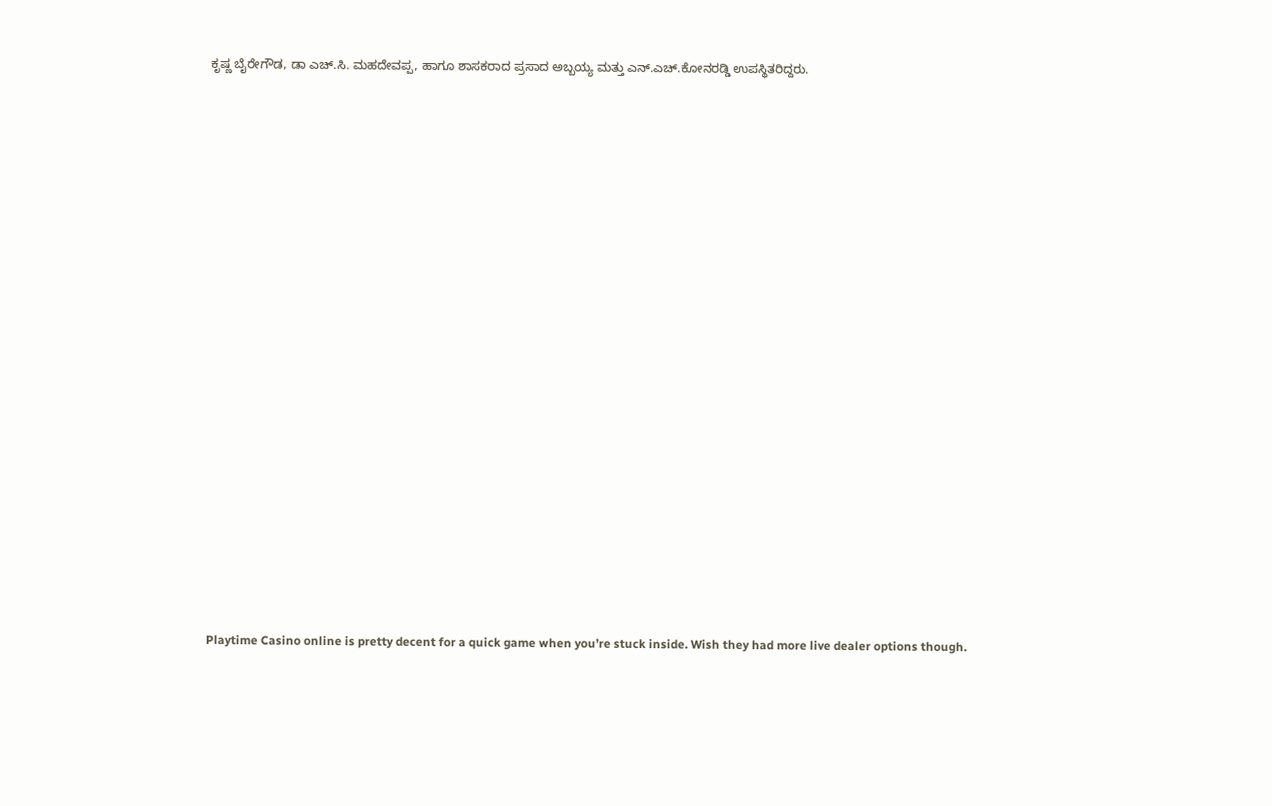ಕೃಷ್ಣ ಬೈರೇಗೌಡ, ಡಾ ಎಚ್.ಸಿ. ಮಹದೇವಪ್ಪ, ಹಾಗೂ ಶಾಸಕರಾದ ಪ್ರಸಾದ ಅಬ್ಬಯ್ಯ ಮತ್ತು ಎನ್.ಎಚ್.ಕೋನರಡ್ಡಿ ಉಪಸ್ಥಿತರಿದ್ದರು.























Playtime Casino online is pretty decent for a quick game when you’re stuck inside. Wish they had more live dealer options though.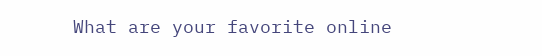What are your favorite online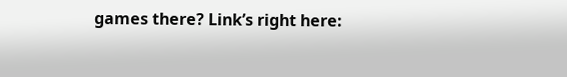games there? Link’s right here: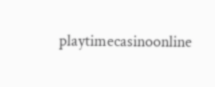playtimecasinoonline